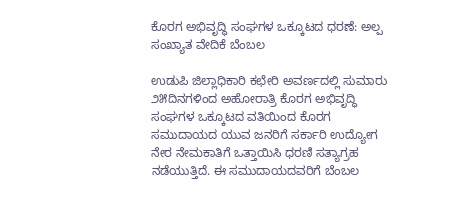ಕೊರಗ ಅಭಿವೃದ್ಧಿ ಸಂಘಗಳ ಒಕ್ಕೂಟದ ಧರಣೆ: ಅಲ್ಪ ಸಂಖ್ಯಾತ ವೇದಿಕೆ ಬೆಂಬಲ

ಉಡುಪಿ ಜಿಲ್ಲಾಧಿಕಾರಿ ಕಛೇರಿ ಅವರ್ಣದಲ್ಲಿ ಸುಮಾರು ೨೫ದಿನಗಳಿಂದ ಅಹೋರಾತ್ರಿ ಕೊರಗ ಅಭಿವೃದ್ಧಿ ಸಂಘಗಳ ಒಕ್ಕೂಟದ ವತಿಯಿಂದ ಕೊರಗ ಸಮುದಾಯದ ಯುವ ಜನರಿಗೆ ಸರ್ಕಾರಿ ಉದ್ಯೋಗ ನೇರ ನೇಮಕಾತಿಗೆ ಒತ್ತಾಯಿಸಿ ಧರಣಿ ಸತ್ಯಾಗ್ರಹ ನಡೆಯುತ್ತಿದೆ. ಈ ಸಮುದಾಯದವರಿಗೆ ಬೆಂಬಲ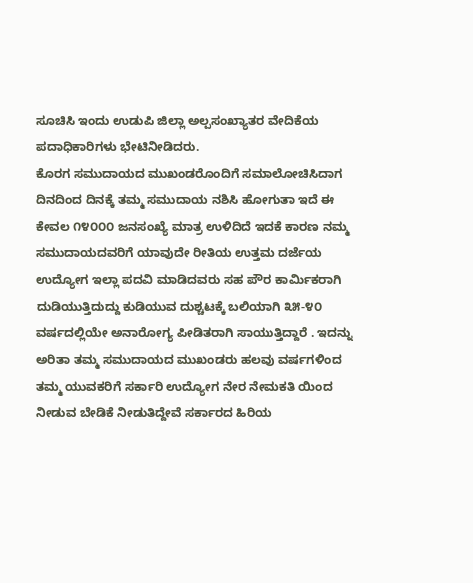ಸೂಚಿಸಿ ಇಂದು ಉಡುಪಿ ಜಿಲ್ಲಾ ಅಲ್ಪಸಂಖ್ಯಾತರ ವೇದಿಕೆಯ ಪದಾಧಿಕಾರಿಗಳು ಭೇಟಿನೀಡಿದರು.
ಕೊರಗ ಸಮುದಾಯದ ಮುಖಂಡರೊಂದಿಗೆ ಸಮಾಲೋಚಿಸಿದಾಗ ದಿನದಿಂದ ದಿನಕ್ಕೆ ತಮ್ಮ ಸಮುದಾಯ ನಶಿಸಿ ಹೋಗುತಾ ಇದೆ ಈ ಕೇವಲ ೧೪೦೦೦ ಜನಸಂಖ್ಯೆ ಮಾತ್ರ ಉಳಿದಿದೆ ಇದಕೆ ಕಾರಣ ನಮ್ಮ ಸಮುದಾಯದವರಿಗೆ ಯಾವುದೇ ರೀತಿಯ ಉತ್ತಮ ದರ್ಜೆಯ ಉದ್ಯೋಗ ಇಲ್ಲಾ ಪದವಿ ಮಾಡಿದವರು ಸಹ ಪೌರ ಕಾರ್ಮಿಕರಾಗಿ ದುಡಿಯುತ್ತಿದುದ್ದು ಕುಡಿಯುವ ದುಶ್ಚಟಕ್ಕೆ ಬಲಿಯಾಗಿ ೩೫-೪೦ ವರ್ಷದಲ್ಲಿಯೇ ಅನಾರೋಗ್ಯ ಪೀಡಿತರಾಗಿ ಸಾಯುತ್ತಿದ್ದಾರೆ . ಇದನ್ನು ಅರಿತಾ ತಮ್ಮ ಸಮುದಾಯದ ಮುಖಂಡರು ಹಲವು ವರ್ಷಗಳಿಂದ ತಮ್ಮ ಯುವಕರಿಗೆ ಸರ್ಕಾರಿ ಉದ್ಯೋಗ ನೇರ ನೇಮಕತಿ ಯಿಂದ ನೀಡುವ ಬೇಡಿಕೆ ನೀಡುತಿದ್ದೇವೆ ಸರ್ಕಾರದ ಹಿರಿಯ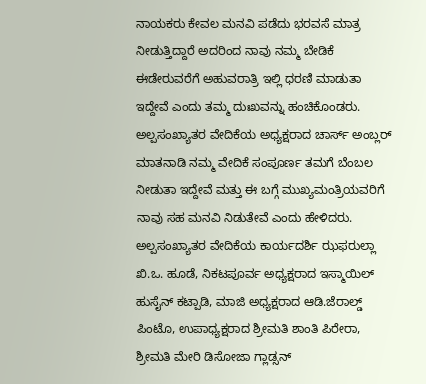ನಾಯಕರು ಕೇವಲ ಮನವಿ ಪಡೆದು ಭರವಸೆ ಮಾತ್ರ ನೀಡುತ್ತಿದ್ದಾರೆ ಅದರಿಂದ ನಾವು ನಮ್ಮ ಬೇಡಿಕೆ ಈಡೇರುವರೆಗೆ ಅಹುವರಾತ್ರಿ ಇಲ್ಲಿ ಧರಣಿ ಮಾಡುತಾ ಇದ್ದೇವೆ ಎಂದು ತಮ್ಮ ದುಃಖವನ್ನು ಹಂಚಿಕೊಂಡರು. ಅಲ್ಪಸಂಖ್ಯಾತರ ವೇದಿಕೆಯ ಅಧ್ಯಕ್ಷರಾದ ಚಾರ್ಸ್ ಅಂಬ್ಲರ್ ಮಾತನಾಡಿ ನಮ್ಮ ವೇದಿಕೆ ಸಂಪೂರ್ಣ ತಮಗೆ ಬೆಂಬಲ ನೀಡುತಾ ಇದ್ದೇವೆ ಮತ್ತು ಈ ಬಗ್ಗೆ ಮುಖ್ಯಮಂತ್ರಿಯವರಿಗೆ ನಾವು ಸಹ ಮನವಿ ನಿಡುತೇವೆ ಎಂದು ಹೇಳಿದರು.
ಅಲ್ಪಸಂಖ್ಯಾತರ ವೇದಿಕೆಯ ಕಾರ್ಯದರ್ಶಿ ಝಫರುಲ್ಲಾ ಖಿ.ಒ. ಹೂಡೆ, ನಿಕಟಪೂರ್ವ ಅಧ್ಯಕ್ಷರಾದ ಇಸ್ಮಾಯಿಲ್ ಹುಸೈನ್ ಕಟ್ಪಾಡಿ, ಮಾಜಿ ಅಧ್ಯಕ್ಷರಾದ ಆಡಿ.ಜೆರಾಲ್ಡ್ ಪಿಂಟೊ, ಉಪಾಧ್ಯಕ್ಷರಾದ ಶ್ರೀಮತಿ ಶಾಂತಿ ಪಿರೇರಾ, ಶ್ರೀಮತಿ ಮೇರಿ ಡಿಸೋಜಾ ಗ್ಲಾಡ್ಸನ್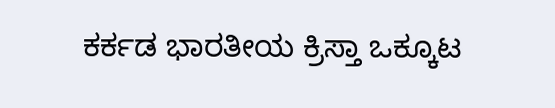ಕರ್ಕಡ ಭಾರತೀಯ ಕ್ರಿಸ್ತಾ ಒಕ್ಕೂಟ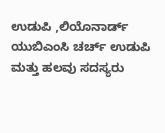ಉಡುಪಿ ,ಲಿಯೊನಾರ್ಡ್ ಯುಬಿಎಂಸಿ ಚರ್ಚ್ ಉಡುಪಿ ಮತ್ತು ಹಲವು ಸದಸ್ಯರು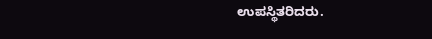ಉಪಸ್ಥಿತರಿದರು.